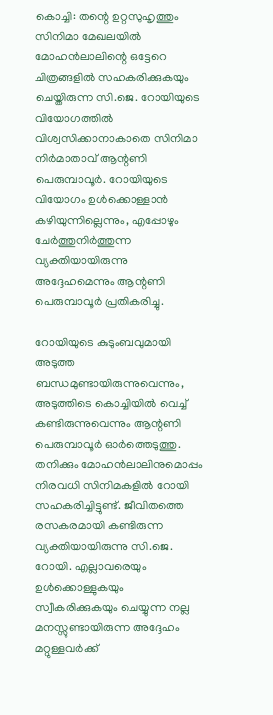കൊച്ചി: തന്റെ ഉറ്റസുഹൃത്തും സിനിമാ മേഖലയിൽ മോഹൻലാലിന്റെ ഒട്ടേറെ ചിത്രങ്ങളിൽ സഹകരിക്കുകയും ചെയ്തിരുന്ന സി.ജെ. റോയിയുടെ വിയോഗത്തിൽ വിശ്വസിക്കാനാകാതെ സിനിമാ നിർമാതാവ് ആന്റണി പെരുമ്പാവൂർ. റോയിയുടെ വിയോഗം ഉൾക്കൊള്ളാൻ കഴിയുന്നില്ലെന്നും, എപ്പോഴും ചേർത്തുനിർത്തുന്ന വ്യക്തിയായിരുന്നു അദ്ദേഹമെന്നും ആന്റണി പെരുമ്പാവൂർ പ്രതികരിച്ചു.

റോയിയുടെ കുടുംബവുമായി അടുത്ത ബന്ധമുണ്ടായിരുന്നുവെന്നും, അടുത്തിടെ കൊച്ചിയിൽ വെച്ച് കണ്ടിരുന്നുവെന്നും ആന്റണി പെരുമ്പാവൂർ ഓർത്തെടുത്തു. തനിക്കും മോഹൻലാലിനുമൊപ്പം നിരവധി സിനിമകളിൽ റോയി സഹകരിച്ചിട്ടുണ്ട്. ജീവിതത്തെ രസകരമായി കണ്ടിരുന്ന വ്യക്തിയായിരുന്നു സി.ജെ. റോയി. എല്ലാവരെയും ഉൾക്കൊള്ളുകയും സ്വീകരിക്കുകയും ചെയ്യുന്ന നല്ല മനസ്സുണ്ടായിരുന്ന അദ്ദേഹം മറ്റുള്ളവർക്ക്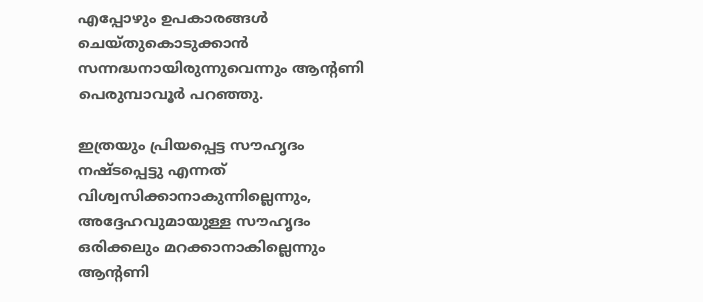എപ്പോഴും ഉപകാരങ്ങൾ ചെയ്തുകൊടുക്കാൻ സന്നദ്ധനായിരുന്നുവെന്നും ആന്റണി പെരുമ്പാവൂർ പറഞ്ഞു.

ഇത്രയും പ്രിയപ്പെട്ട സൗഹൃദം നഷ്ടപ്പെട്ടു എന്നത് വിശ്വസിക്കാനാകുന്നില്ലെന്നും, അദ്ദേഹവുമായുള്ള സൗഹൃദം ഒരിക്കലും മറക്കാനാകില്ലെന്നും ആന്റണി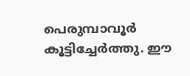പെരുമ്പാവൂർ കൂട്ടിച്ചേർത്തു. ഈ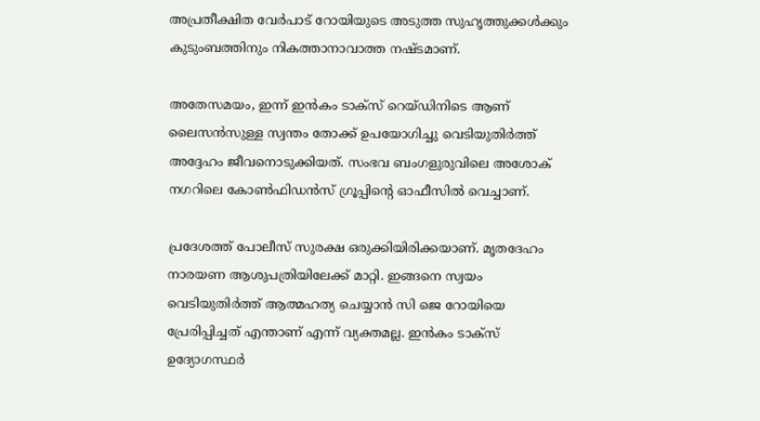അപ്രതീക്ഷിത വേർപാട് റോയിയുടെ അടുത്ത സുഹൃത്തുക്കൾക്കും കുടുംബത്തിനും നികത്താനാവാത്ത നഷ്ടമാണ്.

അതേസമയം, ഇന്ന് ഇന്‍കം ടാക്‌സ് റെയ്ഡിനിടെ ആണ് ലൈസന്‍സുള്ള സ്വന്തം തോക്ക് ഉപയോഗിച്ചു വെടിയുതിര്‍ത്ത് അദ്ദേഹം ജീവനൊടുക്കിയത്. സംഭവ ബംഗളുരുവിലെ അശോക് നഗറിലെ കോണ്‍ഫിഡന്‍സ് ഗ്രൂപ്പിന്റെ ഓഫീസില്‍ വെച്ചാണ്.

പ്രദേശത്ത് പോലീസ് സുരക്ഷ ഒരുക്കിയിരിക്കയാണ്. മൃതദേഹം നാരയണ ആശുപത്രിയിലേക്ക് മാറ്റി. ഇങ്ങനെ സ്വയം വെടിയുതിര്‍ത്ത് ആത്മഹത്യ ചെയ്യാന്‍ സി ജെ റോയിയെ പ്രേരിപ്പിച്ചത് എന്താണ് എന്ന് വ്യക്തമല്ല. ഇന്‍കം ടാക്‌സ് ഉദ്യോഗസ്ഥര്‍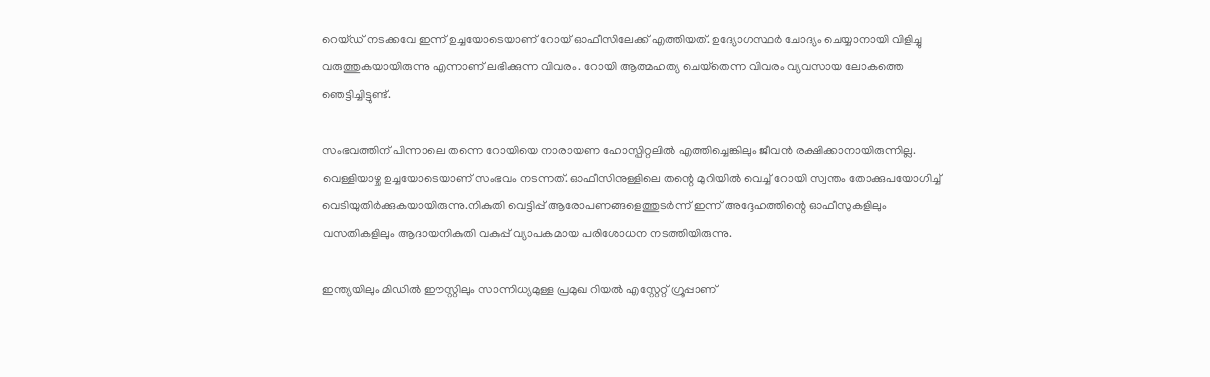റെയ്ഡ് നടക്കവേ ഇന്ന് ഉച്ചയോടെയാണ് റോയ് ഓഫീസിലേക്ക് എത്തിയത്. ഉദ്യോഗസ്ഥര്‍ ചോദ്യം ചെയ്യാനായി വിളിച്ചു വരുത്തുകയായിരുന്നു എന്നാണ് ലഭിക്കുന്ന വിവരം. റോയി ആത്മഹത്യ ചെയ്‌തെന്ന വിവരം വ്യവസായ ലോകത്തെ ഞെട്ടിച്ചിട്ടുണ്ട്.

സംഭവത്തിന് പിന്നാലെ തന്നെ റോയിയെ നാരായണ ഹോസ്പിറ്റലില്‍ എത്തിച്ചെങ്കിലും ജീവന്‍ രക്ഷിക്കാനായിരുന്നില്ല. വെള്ളിയാഴ്ച ഉച്ചയോടെയാണ് സംഭവം നടന്നത്. ഓഫീസിനുള്ളിലെ തന്റെ മുറിയില്‍ വെച്ച് റോയി സ്വന്തം തോക്കുപയോഗിച്ച് വെടിയുതിര്‍ക്കുകയായിരുന്നു.നികുതി വെട്ടിപ്പ് ആരോപണങ്ങളെത്തുടര്‍ന്ന് ഇന്ന് അദ്ദേഹത്തിന്റെ ഓഫീസുകളിലും വസതികളിലും ആദായനികുതി വകുപ്പ് വ്യാപകമായ പരിശോധന നടത്തിയിരുന്നു.

ഇന്ത്യയിലും മിഡില്‍ ഈസ്റ്റിലും സാന്നിധ്യമുള്ള പ്രമുഖ റിയല്‍ എസ്റ്റേറ്റ് ഗ്രൂപ്പാണ്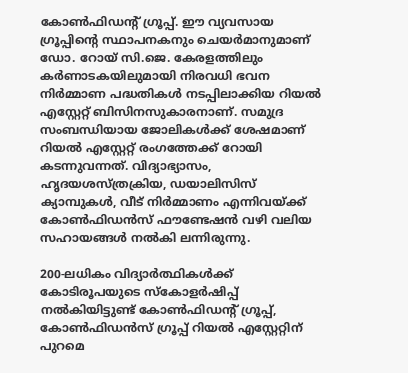കോണ്‍ഫിഡന്റ് ഗ്രൂപ്പ്. ഈ വ്യവസായ ഗ്രൂപ്പിന്റെ സ്ഥാപനകനും ചെയര്‍മാനുമാണ് ഡോ. റോയ് സി.ജെ. കേരളത്തിലും കര്‍ണാടകയിലുമായി നിരവധി ഭവന നിര്‍മ്മാണ പദ്ധതികള്‍ നടപ്പിലാക്കിയ റിയല്‍ എസ്റ്റേറ്റ് ബിസിനസുകാരനാണ്. സമുദ്ര സംബന്ധിയായ ജോലികള്‍ക്ക് ശേഷമാണ് റിയല്‍ എസ്റ്റേറ്റ് രംഗത്തേക്ക് റോയി കടന്നുവന്നത്. വിദ്യാഭ്യാസം, ഹൃദയശസ്ത്രക്രിയ, ഡയാലിസിസ് ക്യാമ്പുകള്‍, വീട് നിര്‍മ്മാണം എന്നിവയ്ക്ക് കോണ്‍ഫിഡന്‍സ് ഫൗണ്ടേഷന്‍ വഴി വലിയ സഹായങ്ങള്‍ നല്‍കി ലന്നിരുന്നു.

200-ലധികം വിദ്യാര്‍ത്ഥികള്‍ക്ക് കോടിരൂപയുടെ സ്‌കോളര്‍ഷിപ്പ് നല്‍കിയിട്ടുണ്ട് കോണ്‍ഫിഡന്റ് ഗ്രൂപ്പ്, കോണ്‍ഫിഡന്‍സ് ഗ്രൂപ്പ് റിയല്‍ എസ്റ്റേറ്റിന് പുറമെ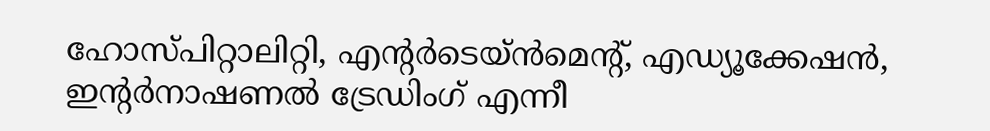ഹോസ്പിറ്റാലിറ്റി, എന്റര്‍ടെയ്ന്‍മെന്റ്, എഡ്യൂക്കേഷന്‍, ഇന്റര്‍നാഷണല്‍ ട്രേഡിംഗ് എന്നീ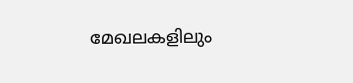മേഖലകളിലും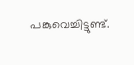പങ്കുവെച്ചിട്ടുണ്ട്.